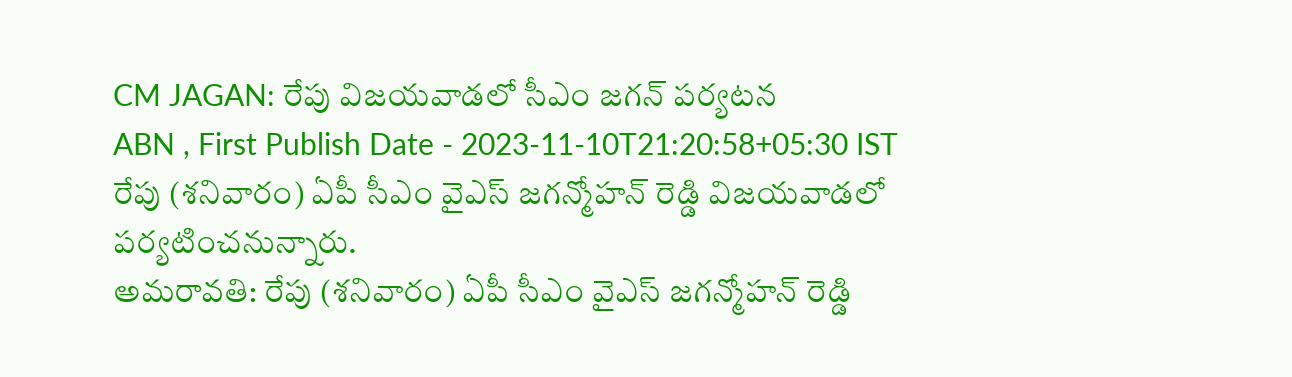CM JAGAN: రేపు విజయవాడలో సీఎం జగన్ పర్యటన
ABN , First Publish Date - 2023-11-10T21:20:58+05:30 IST
రేపు (శనివారం) ఏపీ సీఎం వైఎస్ జగన్మోహన్ రెడ్డి విజయవాడలో పర్యటించనున్నారు.
అమరావతి: రేపు (శనివారం) ఏపీ సీఎం వైఎస్ జగన్మోహన్ రెడ్డి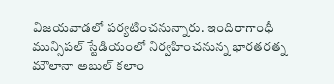విజయవాడలో పర్యటించనున్నారు. ఇందిరాగాంధీ మున్సిపల్ స్టేడియంలో నిర్వహించనున్న భారతరత్న మౌలానా అబుల్ కలాం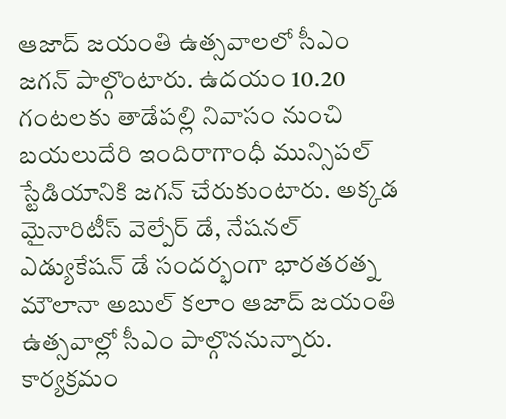ఆజాద్ జయంతి ఉత్సవాలలో సీఎం జగన్ పాల్గొంటారు. ఉదయం 10.20 గంటలకు తాడేపల్లి నివాసం నుంచి బయలుదేరి ఇందిరాగాంధీ మున్సిపల్ స్టేడియానికి జగన్ చేరుకుంటారు. అక్కడ మైనారిటీస్ వెల్పేర్ డే, నేషనల్ ఎడ్యుకేషన్ డే సందర్భంగా భారతరత్న మౌలానా అబుల్ కలాం ఆజాద్ జయంతి ఉత్సవాల్లో సీఎం పాల్గొననున్నారు. కార్యక్రమం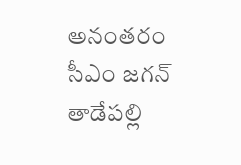అనంతరం సీఎం జగన్ తాడేపల్లి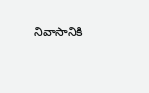నివాసానికి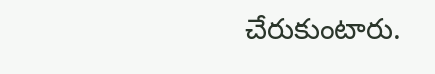చేరుకుంటారు.